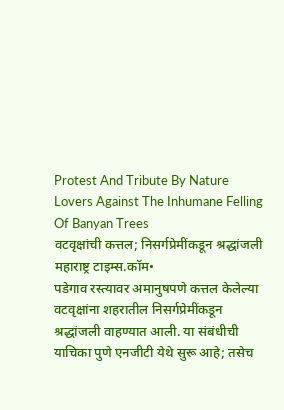Protest And Tribute By Nature Lovers Against The Inhumane Felling Of Banyan Trees
वटवृक्षांची कत्तल; निसर्गप्रेमींकडून श्रद्धांजली
महाराष्ट्र टाइम्स.कॉम•
पडेगाव रस्त्यावर अमानुषपणे कत्तल केलेल्या वटवृक्षांना शहरातील निसर्गप्रेमींकडून श्रद्धांजली वाहण्यात आली. या संबंधीची याचिका पुणे एनजीटी येथे सुरू आहे; तसेच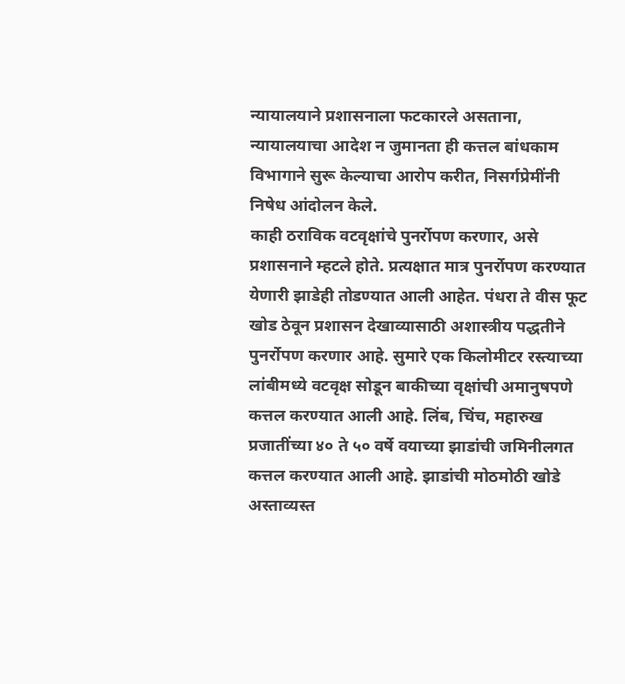न्यायालयाने प्रशासनाला फटकारले असताना, न्यायालयाचा आदेश न जुमानता ही कत्तल बांधकाम विभागाने सुरू केल्याचा आरोप करीत, निसर्गप्रेमींनी निषेध आंदोलन केले.
काही ठराविक वटवृक्षांचे पुनर्रोपण करणार, असे प्रशासनाने म्हटले होते. प्रत्यक्षात मात्र पुनर्रोपण करण्यात येणारी झाडेही तोडण्यात आली आहेत. पंधरा ते वीस फूट खोड ठेवून प्रशासन देखाव्यासाठी अशास्त्रीय पद्धतीने पुनर्रोपण करणार आहे. सुमारे एक किलोमीटर रस्त्याच्या लांबीमध्ये वटवृक्ष सोडून बाकीच्या वृक्षांची अमानुषपणे कत्तल करण्यात आली आहे. लिंब, चिंच, महारुख प्रजातींच्या ४० ते ५० वर्षे वयाच्या झाडांची जमिनीलगत कत्तल करण्यात आली आहे. झाडांची मोठमोठी खोडे अस्ताव्यस्त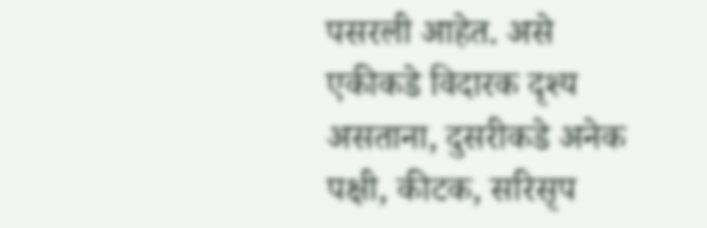पसरली आहेत. असे एकीकडे विदारक दृश्य असताना, दुसरीकडे अनेक पक्षी, कीटक, सरिसृप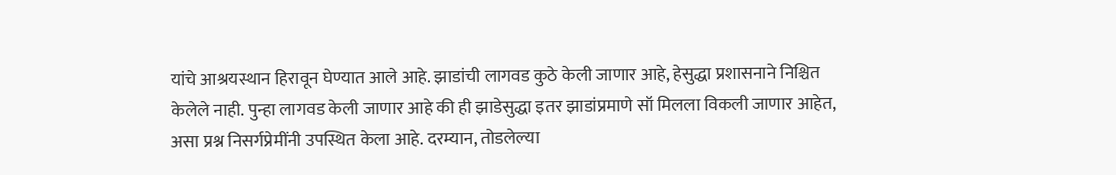यांचे आश्रयस्थान हिरावून घेण्यात आले आहे. झाडांची लागवड कुठे केली जाणार आहे, हेसुद्धा प्रशासनाने निश्चित केलेले नाही. पुन्हा लागवड केली जाणार आहे की ही झाडेसुद्धा इतर झाडांप्रमाणे सॉ मिलला विकली जाणार आहेत, असा प्रश्न निसर्गप्रेमींनी उपस्थित केला आहे. दरम्यान, तोडलेल्या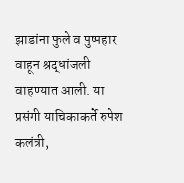झाडांना फुले व पुष्पहार वाहून श्रद्धांजली वाहण्यात आली. या प्रसंगी याचिकाकर्ते रुपेश कलंत्री,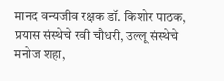मानद वन्यजीव रक्षक डॉ. किशोर पाठक, प्रयास संस्थेचे रवी चौधरी, उल्लू संस्थेचे मनोज शहा,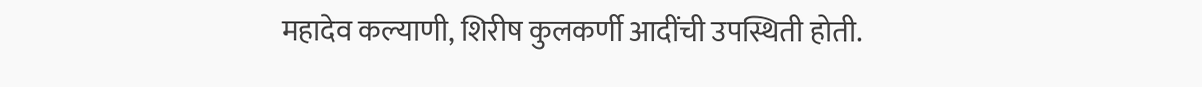महादेव कल्याणी, शिरीष कुलकर्णी आदींची उपस्थिती होती.